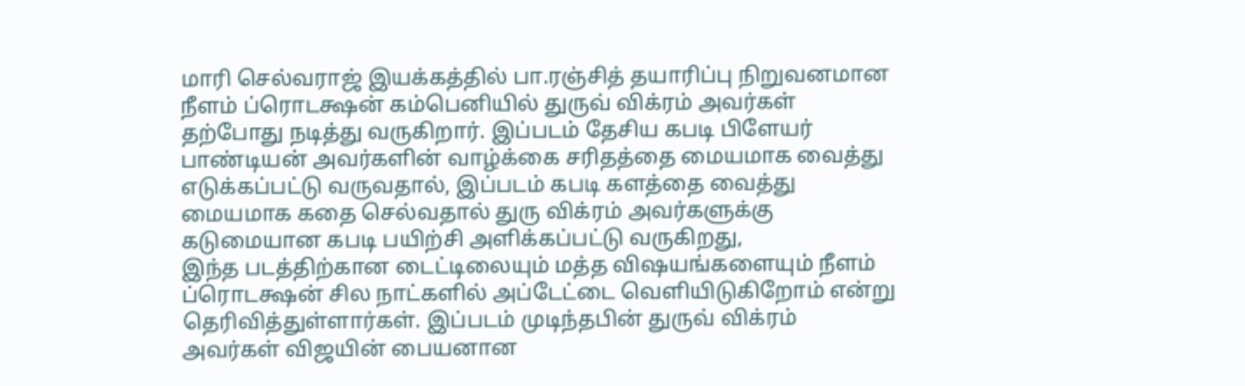மாரி செல்வராஜ் இயக்கத்தில் பா.ரஞ்சித் தயாரிப்பு நிறுவனமான நீளம் ப்ரொடக்ஷன் கம்பெனியில் துருவ் விக்ரம் அவர்கள் தற்போது நடித்து வருகிறார். இப்படம் தேசிய கபடி பிளேயர் பாண்டியன் அவர்களின் வாழ்க்கை சரிதத்தை மையமாக வைத்து எடுக்கப்பட்டு வருவதால், இப்படம் கபடி களத்தை வைத்து மையமாக கதை செல்வதால் துரு விக்ரம் அவர்களுக்கு கடுமையான கபடி பயிற்சி அளிக்கப்பட்டு வருகிறது,
இந்த படத்திற்கான டைட்டிலையும் மத்த விஷயங்களையும் நீளம் ப்ரொடக்ஷன் சில நாட்களில் அப்டேட்டை வெளியிடுகிறோம் என்று தெரிவித்துள்ளார்கள். இப்படம் முடிந்தபின் துருவ் விக்ரம் அவர்கள் விஜயின் பையனான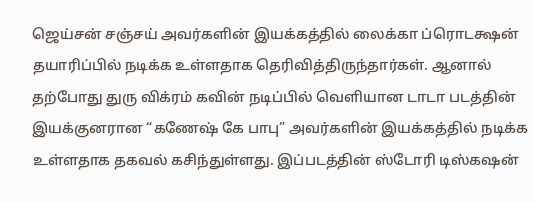ஜெய்சன் சஞ்சய் அவர்களின் இயக்கத்தில் லைக்கா ப்ரொடக்ஷன் தயாரிப்பில் நடிக்க உள்ளதாக தெரிவித்திருந்தார்கள். ஆனால் தற்போது துரு விக்ரம் கவின் நடிப்பில் வெளியான டாடா படத்தின் இயக்குனரான “கணேஷ் கே பாபு” அவர்களின் இயக்கத்தில் நடிக்க உள்ளதாக தகவல் கசிந்துள்ளது. இப்படத்தின் ஸ்டோரி டிஸ்கஷன்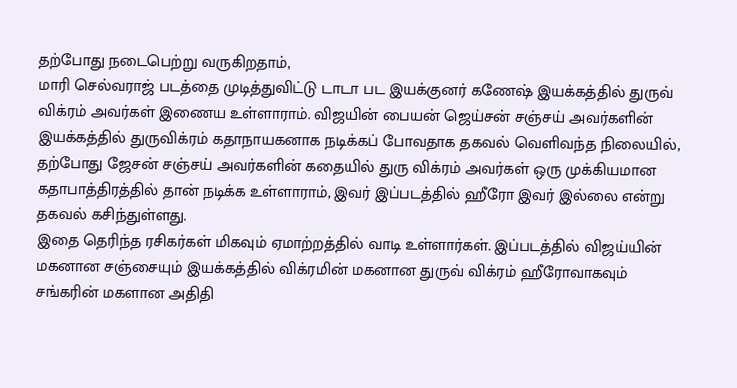தற்போது நடைபெற்று வருகிறதாம்,
மாரி செல்வராஜ் படத்தை முடித்துவிட்டு டாடா பட இயக்குனர் கணேஷ் இயக்கத்தில் துருவ் விக்ரம் அவர்கள் இணைய உள்ளாராம். விஜயின் பையன் ஜெய்சன் சஞ்சய் அவர்களின் இயக்கத்தில் துருவிக்ரம் கதாநாயகனாக நடிக்கப் போவதாக தகவல் வெளிவந்த நிலையில், தற்போது ஜேசன் சஞ்சய் அவர்களின் கதையில் துரு விக்ரம் அவர்கள் ஒரு முக்கியமான கதாபாத்திரத்தில் தான் நடிக்க உள்ளாராம், இவர் இப்படத்தில் ஹீரோ இவர் இல்லை என்று தகவல் கசிந்துள்ளது.
இதை தெரிந்த ரசிகர்கள் மிகவும் ஏமாற்றத்தில் வாடி உள்ளார்கள். இப்படத்தில் விஜய்யின் மகனான சஞ்சையும் இயக்கத்தில் விக்ரமின் மகனான துருவ் விக்ரம் ஹீரோவாகவும் சங்கரின் மகளான அதிதி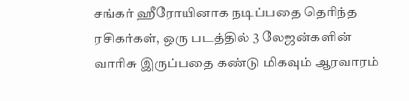சங்கர் ஹீரோயினாக நடிப்பதை தெரிந்த ரசிகர்கள், ஒரு படத்தில் 3 லேஜன்களின் வாரிசு இருப்பதை கண்டு மிகவும் ஆரவாரம்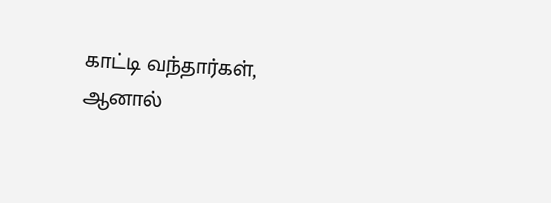காட்டி வந்தார்கள், ஆனால்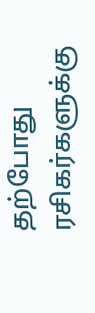தற்போது ரசிகர்களுக்கு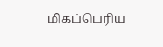மிகப்பெரிய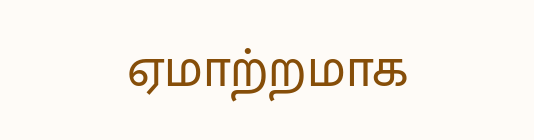ஏமாற்றமாக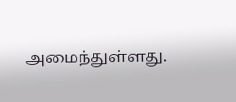அமைந்துள்ளது.